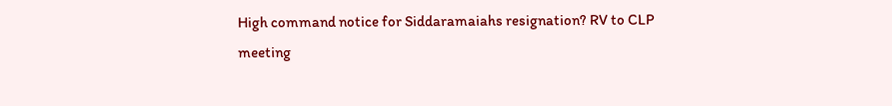High command notice for Siddaramaiahs resignation? RV to CLP meeting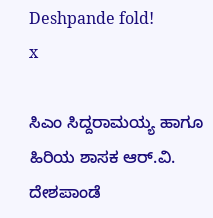Deshpande fold!
x

ಸಿಎಂ ಸಿದ್ದರಾಮಯ್ಯ ಹಾಗೂ ಹಿರಿಯ ಶಾಸಕ ಆರ್‌.ವಿ. ದೇಶಪಾಂಡೆ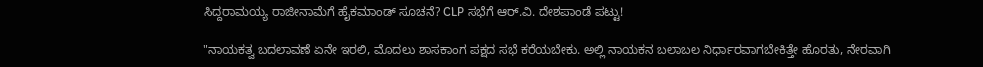ಸಿದ್ದರಾಮಯ್ಯ ರಾಜೀನಾಮೆಗೆ ಹೈಕಮಾಂಡ್ ಸೂಚನೆ? CLP ಸಭೆಗೆ ಆರ್‌.ವಿ. ದೇಶಪಾಂಡೆ ಪಟ್ಟು!

"ನಾಯಕತ್ವ ಬದಲಾವಣೆ ಏನೇ ಇರಲಿ, ಮೊದಲು ಶಾಸಕಾಂಗ ಪಕ್ಷದ ಸಭೆ ಕರೆಯಬೇಕು. ಅಲ್ಲಿ ನಾಯಕನ ಬಲಾಬಲ ನಿರ್ಧಾರವಾಗಬೇಕಿತ್ತೇ ಹೊರತು, ನೇರವಾಗಿ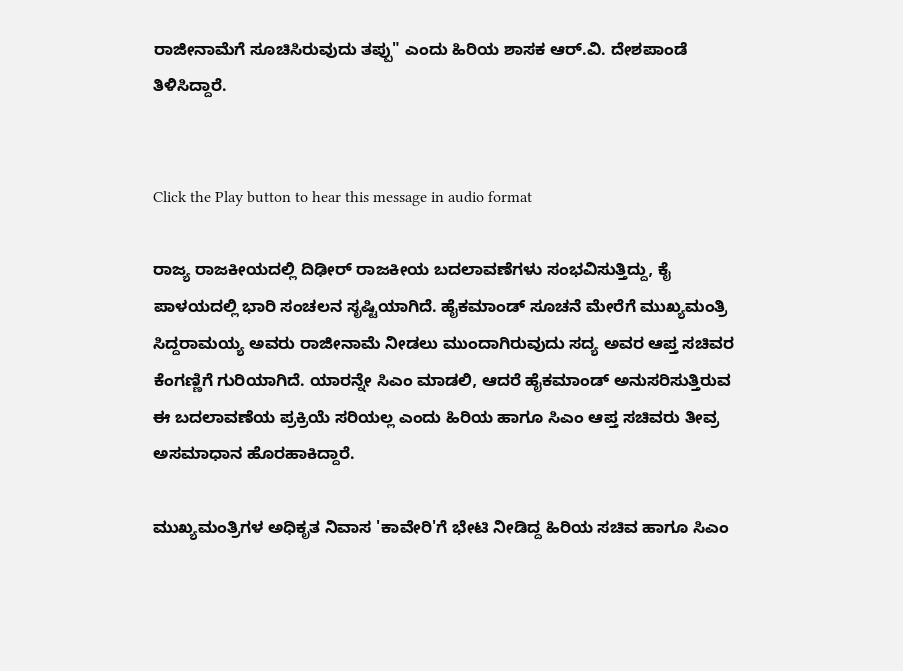ರಾಜೀನಾಮೆಗೆ ಸೂಚಿಸಿರುವುದು ತಪ್ಪು" ಎಂದು ಹಿರಿಯ ಶಾಸಕ ಆರ್‌.ವಿ. ದೇಶಪಾಂಡೆ ತಿಳಿಸಿದ್ದಾರೆ.


Click the Play button to hear this message in audio format

ರಾಜ್ಯ ರಾಜಕೀಯದಲ್ಲಿ ದಿಢೀರ್‌ ರಾಜಕೀಯ ಬದಲಾವಣೆಗಳು ಸಂಭವಿಸುತ್ತಿದ್ದು, ಕೈ ಪಾಳಯದಲ್ಲಿ ಭಾರಿ ಸಂಚಲನ ಸೃಷ್ಟಿಯಾಗಿದೆ. ಹೈಕಮಾಂಡ್‌ ಸೂಚನೆ ಮೇರೆಗೆ ಮುಖ್ಯಮಂತ್ರಿ ಸಿದ್ದರಾಮಯ್ಯ ಅವರು ರಾಜೀನಾಮೆ ನೀಡಲು ಮುಂದಾಗಿರುವುದು ಸದ್ಯ ಅವರ ಆಪ್ತ ಸಚಿವರ ಕೆಂಗಣ್ಣಿಗೆ ಗುರಿಯಾಗಿದೆ. ಯಾರನ್ನೇ ಸಿಎಂ ಮಾಡಲಿ, ಆದರೆ ಹೈಕಮಾಂಡ್ ಅನುಸರಿಸುತ್ತಿರುವ ಈ ಬದಲಾವಣೆಯ ಪ್ರಕ್ರಿಯೆ ಸರಿಯಲ್ಲ ಎಂದು ಹಿರಿಯ ಹಾಗೂ ಸಿಎಂ ಆಪ್ತ ಸಚಿವರು ತೀವ್ರ ಅಸಮಾಧಾನ ಹೊರಹಾಕಿದ್ದಾರೆ.

ಮುಖ್ಯಮಂತ್ರಿಗಳ ಅಧಿಕೃತ ನಿವಾಸ 'ಕಾವೇರಿ'ಗೆ ಭೇಟಿ ನೀಡಿದ್ದ ಹಿರಿಯ ಸಚಿವ ಹಾಗೂ ಸಿಎಂ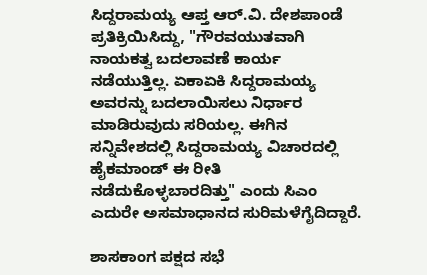ಸಿದ್ದರಾಮಯ್ಯ ಆಪ್ತ ಆರ್‌.ವಿ. ದೇಶಪಾಂಡೆ ಪ್ರತಿಕ್ರಿಯಿಸಿದ್ದು, "ಗೌರವಯುತವಾಗಿ ನಾಯಕತ್ವ ಬದಲಾವಣೆ ಕಾರ್ಯ ನಡೆಯುತ್ತಿಲ್ಲ. ಏಕಾಏಕಿ ಸಿದ್ದರಾಮಯ್ಯ ಅವರನ್ನು ಬದಲಾಯಿಸಲು ನಿರ್ಧಾರ ಮಾಡಿರುವುದು ಸರಿಯಲ್ಲ. ಈಗಿನ ಸನ್ನಿವೇಶದಲ್ಲಿ ಸಿದ್ದರಾಮಯ್ಯ ವಿಚಾರದಲ್ಲಿ ಹೈಕಮಾಂಡ್ ಈ ರೀತಿ ನಡೆದುಕೊಳ್ಳಬಾರದಿತ್ತು" ಎಂದು ಸಿಎಂ ಎದುರೇ ಅಸಮಾಧಾನದ ಸುರಿಮಳೆಗೈದಿದ್ದಾರೆ.

ಶಾಸಕಾಂಗ ಪಕ್ಷದ ಸಭೆ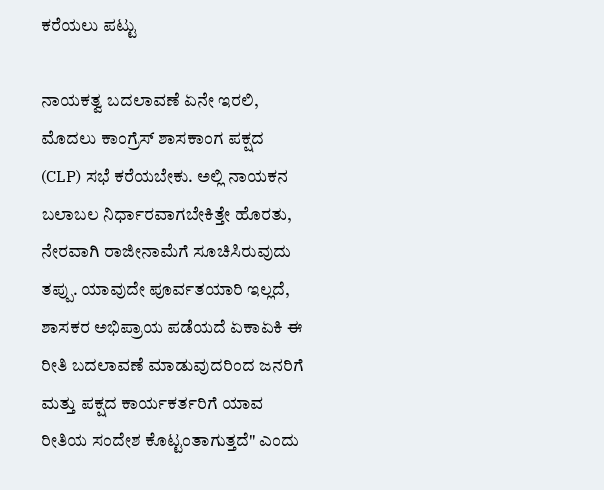ಕರೆಯಲು ಪಟ್ಟು

ನಾಯಕತ್ವ ಬದಲಾವಣೆ ಏನೇ ಇರಲಿ, ಮೊದಲು ಕಾಂಗ್ರೆಸ್ ಶಾಸಕಾಂಗ ಪಕ್ಷದ (CLP) ಸಭೆ ಕರೆಯಬೇಕು. ಅಲ್ಲಿ ನಾಯಕನ ಬಲಾಬಲ ನಿರ್ಧಾರವಾಗಬೇಕಿತ್ತೇ ಹೊರತು, ನೇರವಾಗಿ ರಾಜೀನಾಮೆಗೆ ಸೂಚಿಸಿರುವುದು ತಪ್ಪು. ಯಾವುದೇ ಪೂರ್ವತಯಾರಿ ಇಲ್ಲದೆ, ಶಾಸಕರ ಅಭಿಪ್ರಾಯ ಪಡೆಯದೆ ಏಕಾಏಕಿ ಈ ರೀತಿ ಬದಲಾವಣೆ ಮಾಡುವುದರಿಂದ ಜನರಿಗೆ ಮತ್ತು ಪಕ್ಷದ ಕಾರ್ಯಕರ್ತರಿಗೆ ಯಾವ ರೀತಿಯ ಸಂದೇಶ ಕೊಟ್ಟಂತಾಗುತ್ತದೆ" ಎಂದು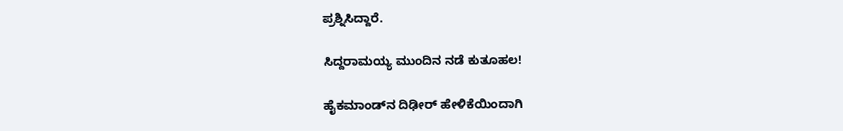ಪ್ರಶ್ನಿಸಿದ್ದಾರೆ.

ಸಿದ್ದರಾಮಯ್ಯ ಮುಂದಿನ ನಡೆ ಕುತೂಹಲ!

ಹೈಕಮಾಂಡ್‌ನ ದಿಢೀರ್ ಹೇಳಿಕೆಯಿಂದಾಗಿ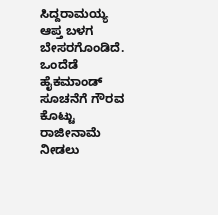ಸಿದ್ದರಾಮಯ್ಯ ಆಪ್ತ ಬಳಗ ಬೇಸರಗೊಂಡಿದೆ. ಒಂದೆಡೆ ಹೈಕಮಾಂಡ್ ಸೂಚನೆಗೆ ಗೌರವ ಕೊಟ್ಟು ರಾಜೀನಾಮೆ ನೀಡಲು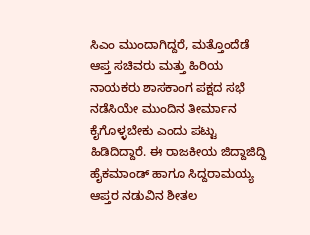ಸಿಎಂ ಮುಂದಾಗಿದ್ದರೆ, ಮತ್ತೊಂದೆಡೆ ಆಪ್ತ ಸಚಿವರು ಮತ್ತು ಹಿರಿಯ ನಾಯಕರು ಶಾಸಕಾಂಗ ಪಕ್ಷದ ಸಭೆ ನಡೆಸಿಯೇ ಮುಂದಿನ ತೀರ್ಮಾನ ಕೈಗೊಳ್ಳಬೇಕು ಎಂದು ಪಟ್ಟು ಹಿಡಿದಿದ್ದಾರೆ. ಈ ರಾಜಕೀಯ ಜಿದ್ದಾಜಿದ್ದಿ ಹೈಕಮಾಂಡ್ ಹಾಗೂ ಸಿದ್ದರಾಮಯ್ಯ ಆಪ್ತರ ನಡುವಿನ ಶೀತಲ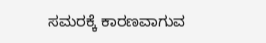ಸಮರಕ್ಕೆ ಕಾರಣವಾಗುವ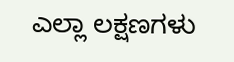ಎಲ್ಲಾ ಲಕ್ಷಣಗಳು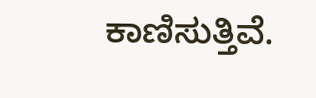ಕಾಣಿಸುತ್ತಿವೆ.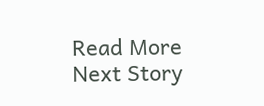Read More
Next Story